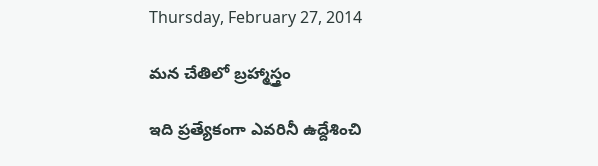Thursday, February 27, 2014

మన చేతిలో బ్రహ్మాస్త్రం

ఇది ప్రత్యేకంగా ఎవరినీ ఉద్దేశించి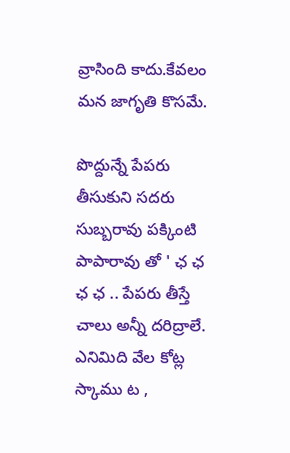వ్రాసింది కాదు.కేవలం మన జాగృతి కొసమే.

పొద్దున్నే పేపరు తీసుకుని సదరు సుబ్బరావు పక్కింటి పాపారావు తో ' ఛ ఛ ఛ ఛ .. పేపరు తీస్తే చాలు అన్నీ దరిద్రాలే. ఎనిమిది వేల కోట్ల స్కాము ట ,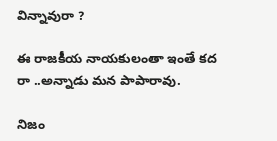విన్నావురా ?

ఈ రాజకీయ నాయకులంతా ఇంతే కద రా ..అన్నాడు మన పాపారావు.

నిజం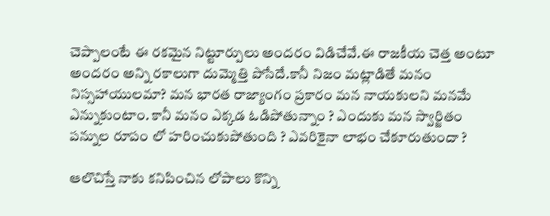చెప్పాలంటే ఈ రకమైన నిట్టూర్పులు అందరం విడిచేవే.ఈ రాజకీయ చెత్త అంటూ అందరం అన్ని రకాలుగా దుమ్మెత్తి పొసేదే.కానీ నిజం మట్లాడితే మనం నిస్సహాయులమా? మన భారత రాజ్యాంగం ప్రకారం మన నాయకులని మనమే ఎన్నుకుంటాం. కానీ మనం ఎక్కడ ఓడిపోతున్నాం ? ఎందుకు మన స్వార్జితం పన్నుల రూపం లో హరించుకుపోతుంది ? ఎవరికైనా లాభం చేకూరుతుందా ?

ఆలొచిస్తే నాకు కనిపించిన లోపాలు కొన్ని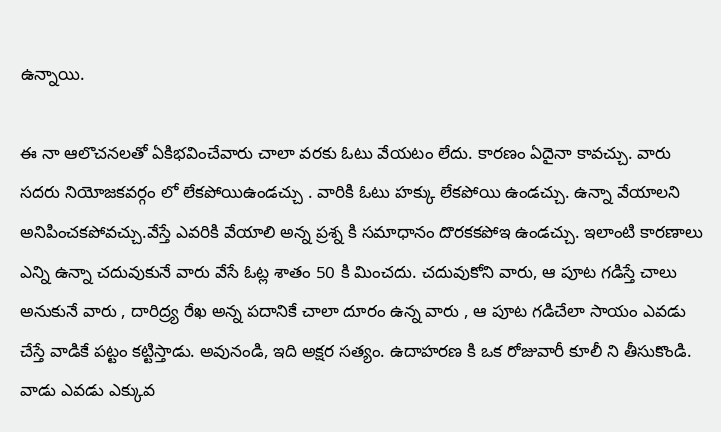ఉన్నాయి.

ఈ నా ఆలొచనలతో ఏకిభవించేవారు చాలా వరకు ఓటు వేయటం లేదు. కారణం ఏదైనా కావచ్చు. వారు సదరు నియోజకవర్గం లో లేకపోయిఉండచ్చు . వారికి ఓటు హక్కు లేకపోయి ఉండచ్చు. ఉన్నా వేయాలని అనిపించకపోవచ్చు.వేస్తే ఎవరికి వేయాలి అన్న ప్రశ్న కి సమాధానం దొరకకపోఇ ఉండచ్చు. ఇలాంటి కారణాలు ఎన్ని ఉన్నా చదువుకునే వారు వేసే ఓట్ల శాతం 50 కి మించదు. చదువుకోని వారు, ఆ పూట గడిస్తే చాలు అనుకునే వారు , దారిద్ర్య రేఖ అన్న పదానికే చాలా దూరం ఉన్న వారు , ఆ పూట గడిచేలా సాయం ఎవడు చేస్తే వాడికే పట్టం కట్టిస్తాడు. అవునండి, ఇది అక్షర సత్యం. ఉదాహరణ కి ఒక రోజువారీ కూలీ ని తీసుకొండి. వాడు ఎవడు ఎక్కువ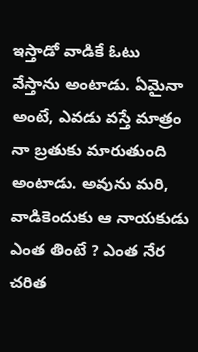ఇస్తాడో వాడికే ఓటు వేస్తాను అంటాడు. ఏమైనా అంటే, ఎవడు వస్తే మాత్రం నా బ్రతుకు మారుతుంది అంటాడు. అవును మరి, వాడికెందుకు ఆ నాయకుడు ఎంత తింటే ? ఎంత నేర చరిత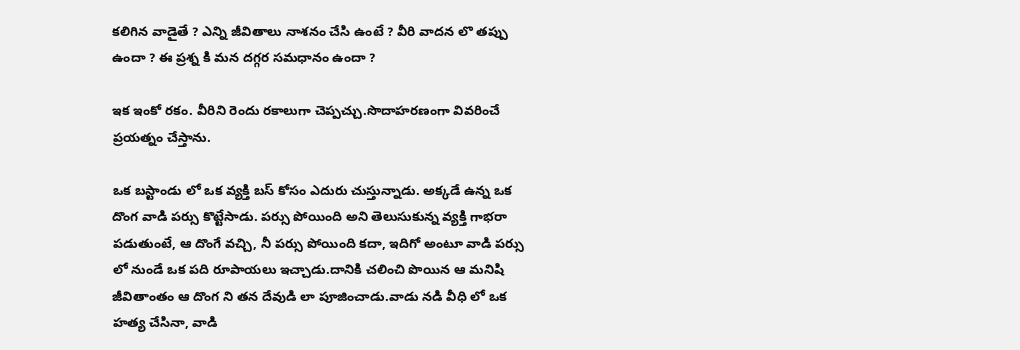కలిగిన వాడైతే ? ఎన్ని జీవితాలు నాశనం చేసి ఉంటే ? వీరి వాదన లొ తప్పు ఉందా ? ఈ ప్రశ్న కి మన దగ్గర సమధానం ఉందా ?

ఇక ఇంకో రకం. వీరిని రెందు రకాలుగా చెప్పచ్చు.సొదాహరణంగా వివరించే ప్రయత్నం చేస్తాను.

ఒక బస్టాండు లో ఒక వ్యక్తి బస్ కోసం ఎదురు చుస్తున్నాడు. అక్కడే ఉన్న ఒక దొంగ వాడి పర్సు కొట్టేసాడు. పర్సు పోయింది అని తెలుసుకున్న వ్యక్తి గాభరా పడుతుంటే, ఆ దొంగే వచ్చి, నీ పర్సు పోయింది కదా, ఇదిగో అంటూ వాడి పర్సు లో నుండే ఒక పది రూపాయలు ఇచ్చాడు.దానికి చలించి పొయిన ఆ మనిషి జీవితాంతం ఆ దొంగ ని తన దేవుడి లా పూజించాడు.వాడు నడి వీధి లో ఒక హత్య చేసినా, వాడి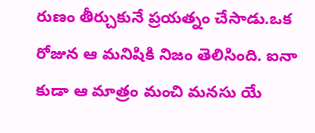రుణం తీర్చుకునే ప్రయత్నం చేసాడు.ఒక రోజున ఆ మనిషికి నిజం తెలిసింది. ఐనా కుడా ఆ మాత్రం మంచి మనసు యే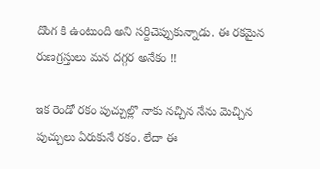దొంగ కి ఉంటుంది అని సర్దిచెప్పుకున్నాడు. ఈ రకమైన రుణగ్రస్తులు మన దగ్గర అనేకం !!

ఇక రెండో రకం పుచ్చుల్లొ నాకు నచ్చిన నేను మెచ్చిన పుచ్చులు ఏరుకునే రకం. లేదా ఈ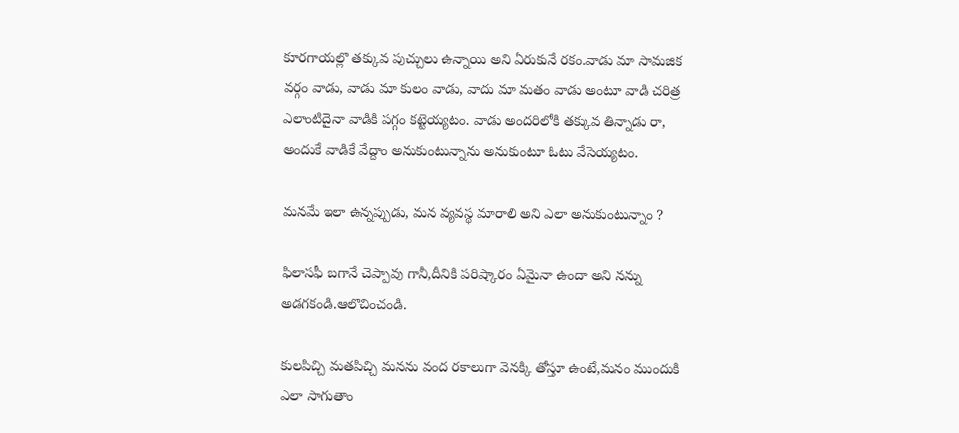కూరగాయల్లొ తక్కువ పుచ్చులు ఉన్నాయి అని ఏరుకునే రకం.వాడు మా సామజిక వర్గం వాడు, వాడు మా కులం వాడు, వాదు మా మతం వాడు అంటూ వాడి చరిత్ర ఎలాంటిదైనా వాడికి పగ్గం కట్టెయ్యటం. వాడు అందరిలోకి తక్కువ తిన్నాడు రా, అందుకే వాడికే వేద్దాం అనుకుంటున్నాను అనుకుంటూ ఓటు వేసెయ్యటం.

మనమే ఇలా ఉన్నప్పుడు, మన వ్యవస్థ మారాలి అని ఎలా అనుకుంటున్నాం ?

ఫిలాసఫీ బగానే చెప్పావు గానీ,దీనికి పరిష్కారం ఏమైనా ఉందా అని నన్ను అడగకండి.ఆలొచించండి.

కులపిచ్చి మతపిచ్చి మనను వంద రకాలుగా వెనక్కి తోస్తూ ఉంటే,మనం ముందుకి ఎలా సాగుతాం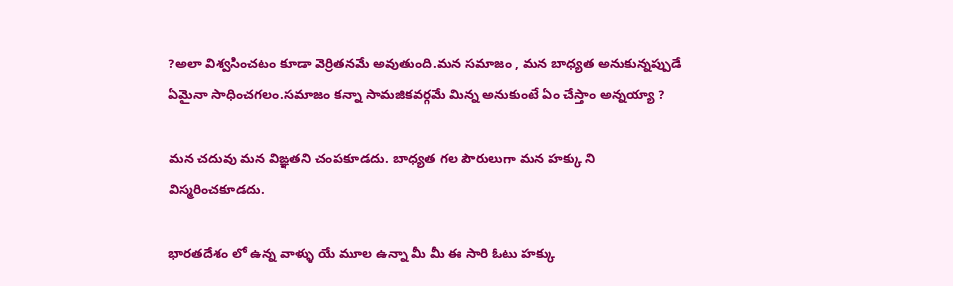?అలా విశ్వసించటం కూడా వెర్రితనమే అవుతుంది.మన సమాజం , మన బాధ్యత అనుకున్నప్పుడే ఏమైనా సాధించగలం.సమాజం కన్నా సామజికవర్గమే మిన్న అనుకుంటే ఏం చేస్తాం అన్నయ్యా ?

మన చదువు మన విఙ్ఞతని చంపకూడదు. బాధ్యత గల పౌరులుగా మన హక్కు ని విస్మరించకూడదు.

భారతదేశం లో ఉన్న వాళ్ళు యే మూల ఉన్నా మీ మీ ఈ సారి ఓటు హక్కు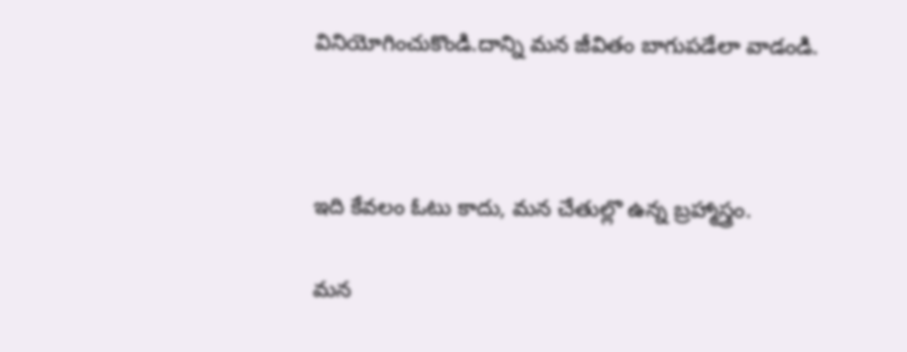వినియోగించుకొండి.దాన్ని మన జీవితం బాగుపడేలా వాడండి.



ఇది కేవలం ఓటు కాదు, మన చేతుల్లొ ఉన్న బ్రహ్మాస్త్రం.

మన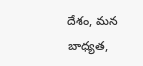దేశం, మన బాధ్యత,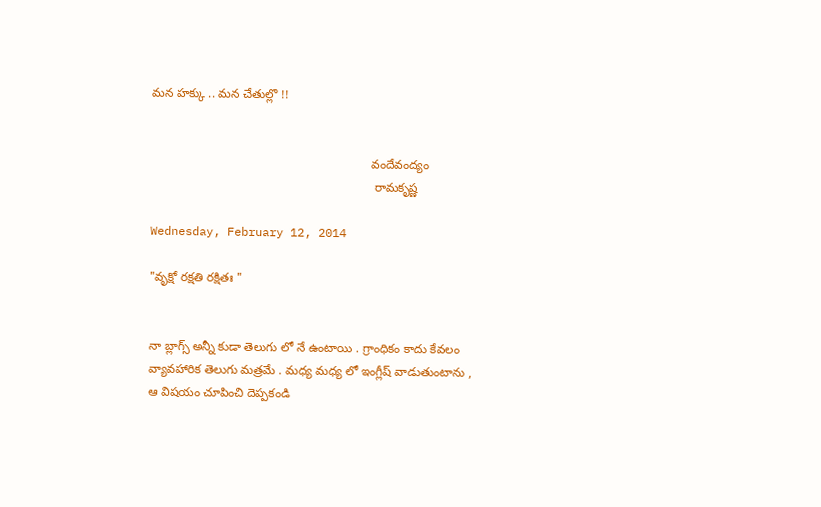మన హక్కు .. మన చేతుల్లొ !!


                                                                 వందేవంద్యం
                                                                  రామకృష్ణ

Wednesday, February 12, 2014

"వృక్షో రక్షతి రక్షితః "


నా బ్లాగ్స్ అన్నీ కుడా తెలుగు లో నే ఉంటాయి . గ్రాంధికం కాదు కేవలం వ్యావహారిక తెలుగు మత్రమే . మధ్య మధ్య లో ఇంగ్లీష్ వాడుతుంటాను ,  ఆ విషయం చూపించి దెప్పకండి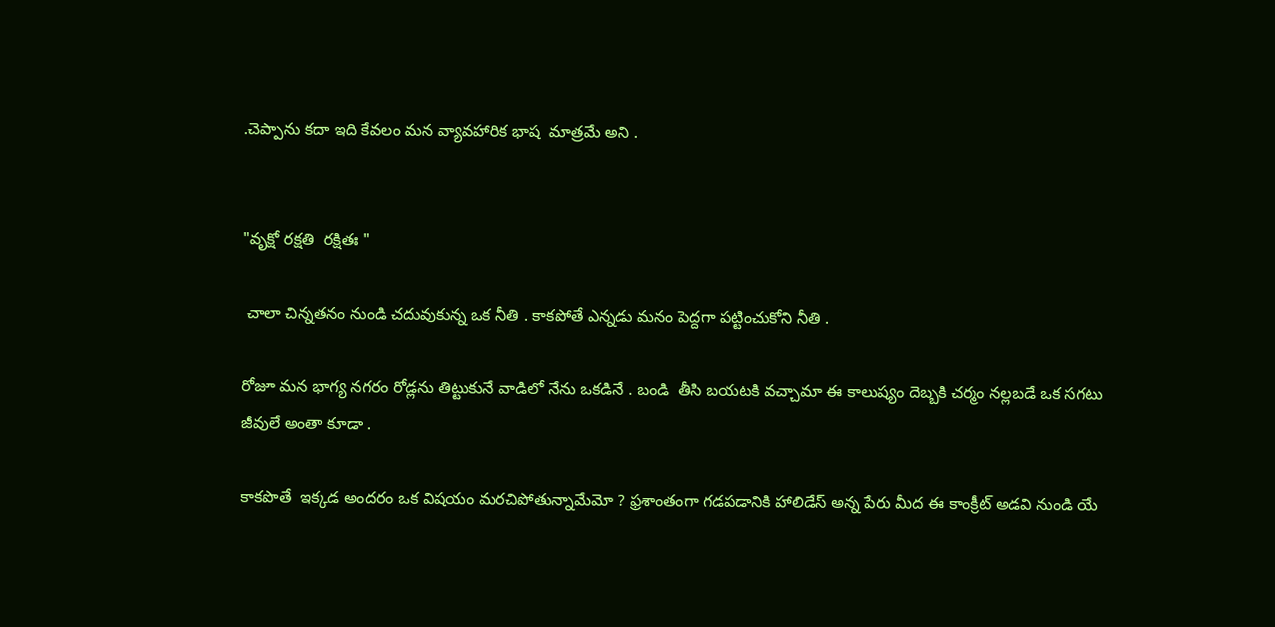.చెప్పాను కదా ఇది కేవలం మన వ్యావహారిక భాష  మాత్రమే అని .


"వృక్షో రక్షతి  రక్షితః "

 చాలా చిన్నతనం నుండి చదువుకున్న ఒక నీతి . కాకపోతే ఎన్నడు మనం పెద్దగా పట్టించుకోని నీతి .

రోజూ మన భాగ్య నగరం రోడ్లను తిట్టుకునే వాడిలో నేను ఒకడినే . బండి  తీసి బయటకి వచ్చామా ఈ కాలుష్యం దెబ్బకి చర్మం నల్లబడే ఒక సగటు జీవులే అంతా కూడా .

కాకపొతే  ఇక్కడ అందరం ఒక విషయం మరచిపోతున్నామేమో ? ఫ్రశాంతంగా గడపడానికి హాలిడేస్ అన్న పేరు మీద ఈ కాంక్రీట్ అడవి నుండి యే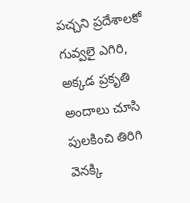పచ్చని ప్రదేశాలకో గువ్వలై ఎగిరి, అక్కడ ప్రకృతి అందాలు చూసి పులకించి తిరిగి వెనక్కి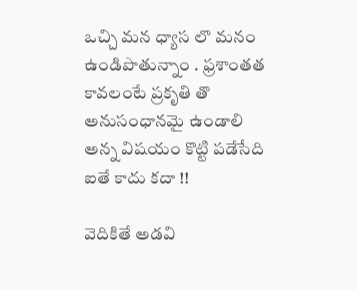ఒచ్చి మన ధ్యాస లొ మనం ఉండిపొతున్నాం . ఫ్రశాంతత కావలంటే ప్రకృతి తొ అనుసంధానమై ఉండాలి అన్న విషయం కొట్టి పడేసేది ఐతే కాదు కదా !!

వెదికితే అడవి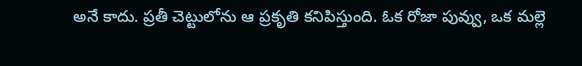అనే కాదు. ప్రతీ చెట్టులోను ఆ ప్రకృతి కనిపిస్తుంది. ఓక రోజా పువ్వు, ఒక మల్లె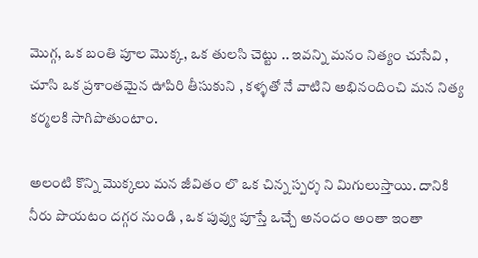మొగ్గ, ఒక బంతి పూల మొక్క, ఒక తులసి చెట్టు .. ఇవన్ని మనం నిత్యం చుసేవి , చూసి ఒక ప్రశాంతమైన ఊపిరి తీసుకుని , కళ్ళతో నే వాటిని అభినందించి మన నిత్య కర్మలకి సాగిపొతుంటాం.

అలంటి కొన్ని మొక్కలు మన జీవితం లొ ఒక చిన్న స్పర్శ ని మిగులుస్తాయి. దానికి నీరు పొయటం దగ్గర నుండి , ఒక పువ్వు పూస్తే ఒచ్చే అనందం అంతా ఇంతా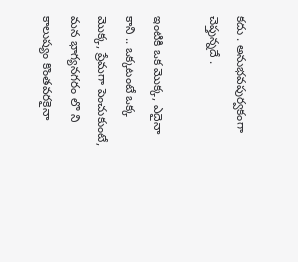కదు . అనుభవపుర్వకంగా చెప్తున్నదే .

ఇంటికి ఒక మొక్క, ఎదైనా కాని .. ఒక్కటంటే ఒక్క మొక్క, ప్రేమగా పెంచుకుంటే, మన భాగ్యనగరం లొ ని కాలుష్యం కొంతవరకైనా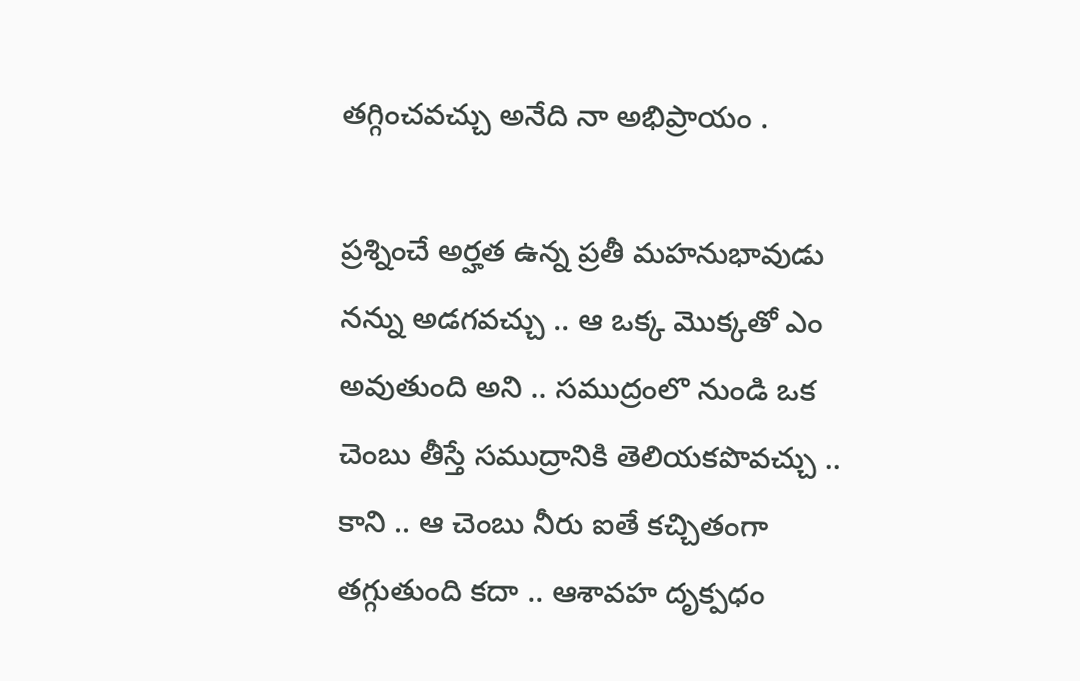తగ్గించవచ్చు అనేది నా అభిప్రాయం .

ప్రశ్నించే అర్హత ఉన్న ప్రతీ మహనుభావుడు నన్ను అడగవచ్చు .. ఆ ఒక్క మొక్కతో ఎం అవుతుంది అని .. సముద్రంలొ నుండి ఒక చెంబు తీస్తే సముద్రానికి తెలియకపొవచ్చు .. కాని .. ఆ చెంబు నీరు ఐతే కచ్చితంగా తగ్గుతుంది కదా .. ఆశావహ దృక్పధం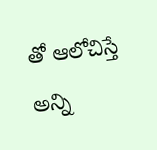తో ఆలోచిస్తే అన్ని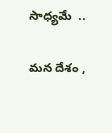సాధ్యమే  ..

మన దేశం ,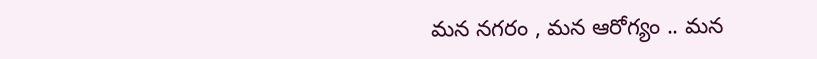మన నగరం , మన ఆరోగ్యం .. మన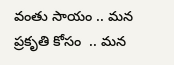వంతు సాయం .. మన ప్రకృతి కోసం  .. మన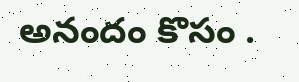అనందం కొసం .